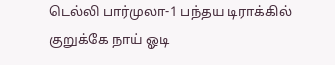டெல்லி பார்முலா-1 பந்தய டிராக்கில் குறுக்கே நாய் ஓடி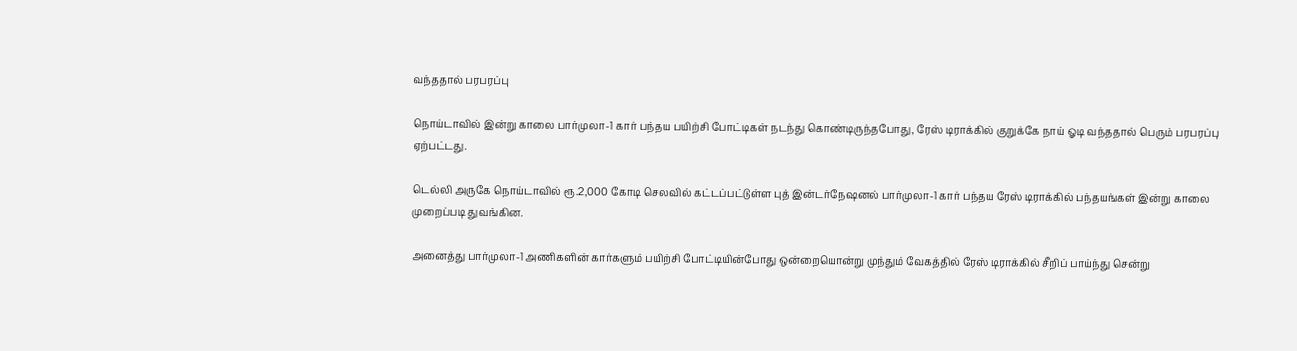வந்ததால் பரபரப்பு

நொய்டாவில் இன்று காலை பார்முலா-1 கார் பந்தய பயிற்சி போட்டிகள் நடந்து கொண்டிருந்தபோது, ரேஸ் டிராக்கில் குறுக்கே நாய் ஓடி வந்ததால் பெரும் பரபரப்பு ஏற்பட்டது.

டெல்லி அருகே நொய்டாவில் ரூ.2,000 கோடி செலவில் கட்டப்பட்டுள்ள புத் இன்டர்நேஷனல் பார்முலா-1 கார் பந்தய ரேஸ் டிராக்கில் பந்தயங்கள் இன்று காலை முறைப்படி துவங்கின.

அனைத்து பார்முலா-1 அணிகளின் கார்களும் பயிற்சி போட்டியின்போது ஒன்றையொன்று முந்தும் வேகத்தில் ரேஸ் டிராக்கில் சீறிப் பாய்ந்து சென்று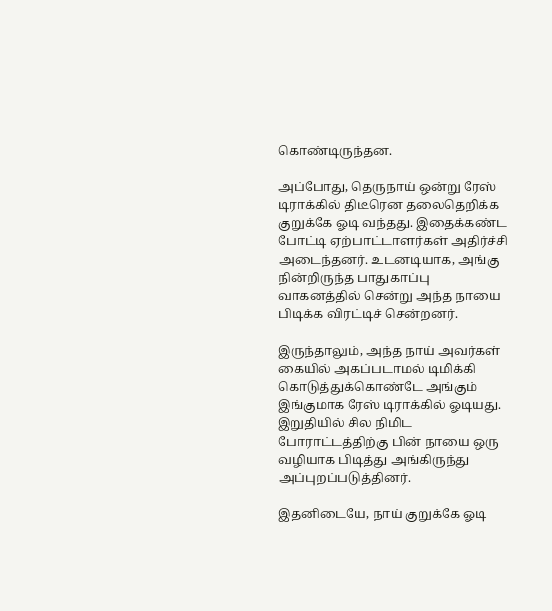கொண்டிருந்தன.

அப்போது, தெருநாய் ஒன்று ரேஸ் டிராக்கில் திடீரென தலைதெறிக்க குறுக்கே ஓடி வந்தது. இதைக்கண்ட போட்டி ஏற்பாட்டாளர்கள் அதிர்ச்சி அடைந்தனர். உடனடியாக, அங்கு நின்றிருந்த பாதுகாப்பு வாகனத்தில் சென்று அந்த நாயை பிடிக்க விரட்டிச் சென்றனர்.

இருந்தாலும், அந்த நாய் அவர்கள் கையில் அகப்படாமல் டிமிக்கி கொடுத்துக்கொண்டே அங்கும் இங்குமாக ரேஸ் டிராக்கில் ஓடியது. இறுதியில் சில நிமிட போராட்டத்திற்கு பின் நாயை ஒரு வழியாக பிடித்து அங்கிருந்து அப்புறப்படுத்தினர்.

இதனிடையே, நாய் குறுக்கே ஓடி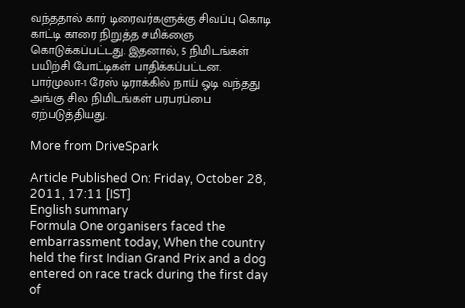வந்ததால் கார் டிரைவர்களுக்கு சிவப்பு கொடி காட்டி காரை நிறுத்த சமிக்ஞை கொடுக்கப்பட்டது. இதனால், 5 நிமிடங்கள் பயிற்சி போட்டிகள் பாதிக்கப்பட்டன. பார்முலா-1 ரேஸ் டிராக்கில் நாய் ஓடி வந்தது அங்கு சில நிமிடங்கள் பரபரப்பை ஏற்படுத்தியது.

More from DriveSpark

Article Published On: Friday, October 28, 2011, 17:11 [IST]
English summary
Formula One organisers faced the embarrassment today, When the country held the first Indian Grand Prix and a dog entered on race track during the first day of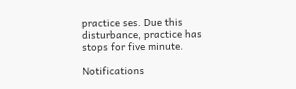practice ses. Due this disturbance, practice has stops for five minute.

Notifications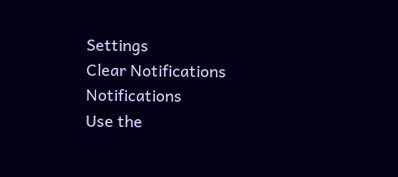Settings
Clear Notifications
Notifications
Use the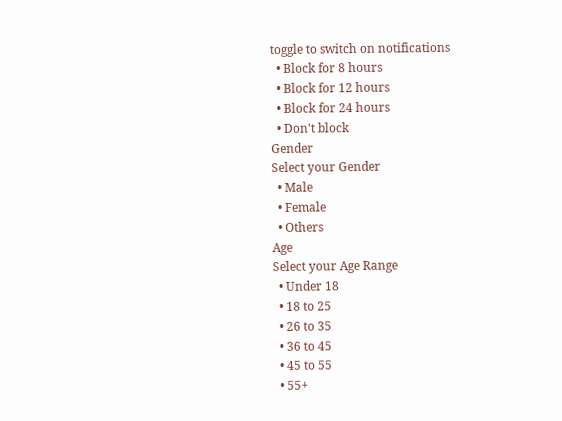toggle to switch on notifications
  • Block for 8 hours
  • Block for 12 hours
  • Block for 24 hours
  • Don't block
Gender
Select your Gender
  • Male
  • Female
  • Others
Age
Select your Age Range
  • Under 18
  • 18 to 25
  • 26 to 35
  • 36 to 45
  • 45 to 55
  • 55+